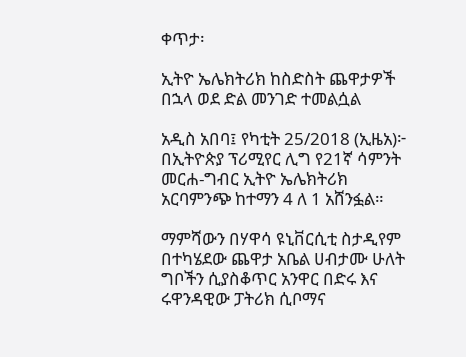ቀጥታ፡

ኢትዮ ኤሌክትሪክ ከስድስት ጨዋታዎች በኋላ ወደ ድል መንገድ ተመልሷል

አዲስ አበባ፤ የካቲት 25/2018 (ኢዜአ)፦ በኢትዮጵያ ፕሪሚየር ሊግ የ21ኛ ሳምንት መርሐ-ግብር ኢትዮ ኤሌክትሪክ አርባምንጭ ከተማን 4 ለ 1 አሸንፏል።

ማምሻውን በሃዋሳ ዩኒቨርሲቲ ስታዲየም በተካሄደው ጨዋታ አቤል ሀብታሙ ሁለት ግቦችን ሲያስቆጥር አንዋር በድሩ እና ሩዋንዳዊው ፓትሪክ ሲቦማና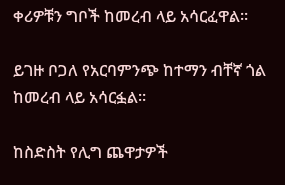ቀሪዎቹን ግቦች ከመረብ ላይ አሳርፈዋል።

ይገዙ ቦጋለ የአርባምንጭ ከተማን ብቸኛ ጎል ከመረብ ላይ አሳርፏል።

ከስድስት የሊግ ጨዋታዎች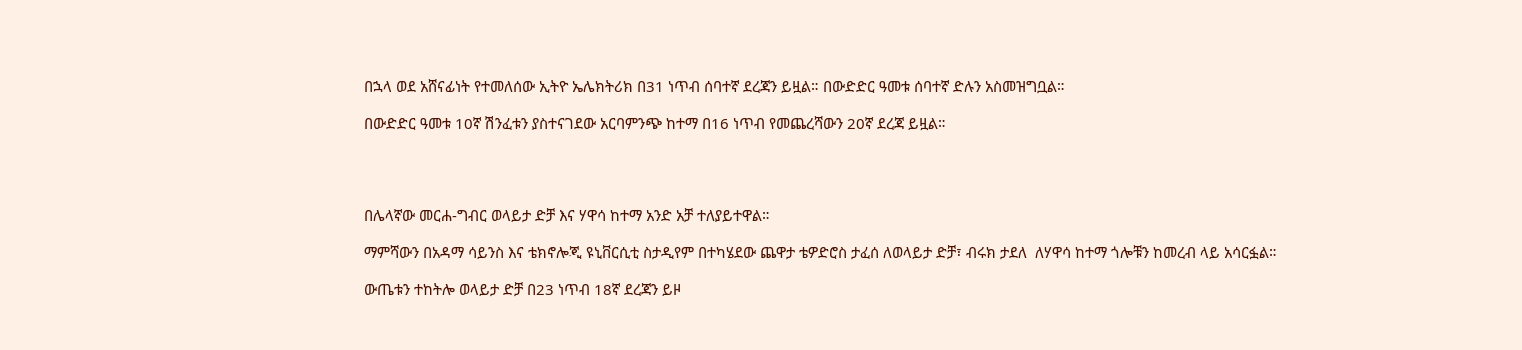በኋላ ወደ አሸናፊነት የተመለሰው ኢትዮ ኤሌክትሪክ በ31 ነጥብ ሰባተኛ ደረጃን ይዟል። በውድድር ዓመቱ ሰባተኛ ድሉን አስመዝግቧል።

በውድድር ዓመቱ 10ኛ ሽንፈቱን ያስተናገደው አርባምንጭ ከተማ በ16 ነጥብ የመጨረሻውን 20ኛ ደረጃ ይዟል።




በሌላኛው መርሐ-ግብር ወላይታ ድቻ እና ሃዋሳ ከተማ አንድ አቻ ተለያይተዋል።

ማምሻውን በአዳማ ሳይንስ እና ቴክኖሎጂ ዩኒቨርሲቲ ስታዲየም በተካሄደው ጨዋታ ቴዎድሮስ ታፈሰ ለወላይታ ድቻ፣ ብሩክ ታደለ  ለሃዋሳ ከተማ ጎሎቹን ከመረብ ላይ አሳርፏል።

ውጤቱን ተከትሎ ወላይታ ድቻ በ23 ነጥብ 18ኛ ደረጃን ይዞ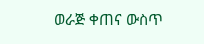ወራጅ ቀጠና ውስጥ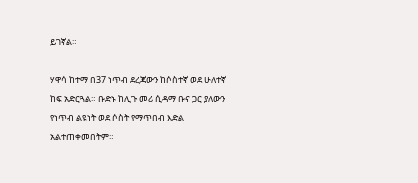ይገኛል።

ሃዋሳ ከተማ በ37 ነጥብ ደረጃውን ከሶስተኛ ወደ ሁለተኛ ከፍ አድርጓል። ቡድኑ ከሊጉ መሪ ሲዳማ ቡና ጋር ያለውን የነጥብ ልዩነት ወደ ሶስት የማጥበብ እድል አልተጠቀመበትም።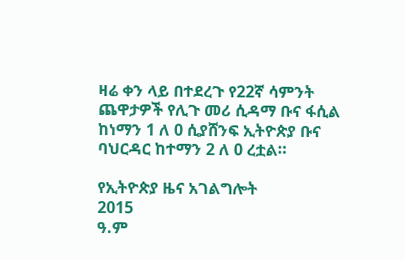ዛሬ ቀን ላይ በተደረጉ የ22ኛ ሳምንት ጨዋታዎች የሊጉ መሪ ሲዳማ ቡና ፋሲል ከነማን 1 ለ 0 ሲያሸንፍ ኢትዮጵያ ቡና ባህርዳር ከተማን 2 ለ 0 ረቷል።

የኢትዮጵያ ዜና አገልግሎት
2015
ዓ.ም